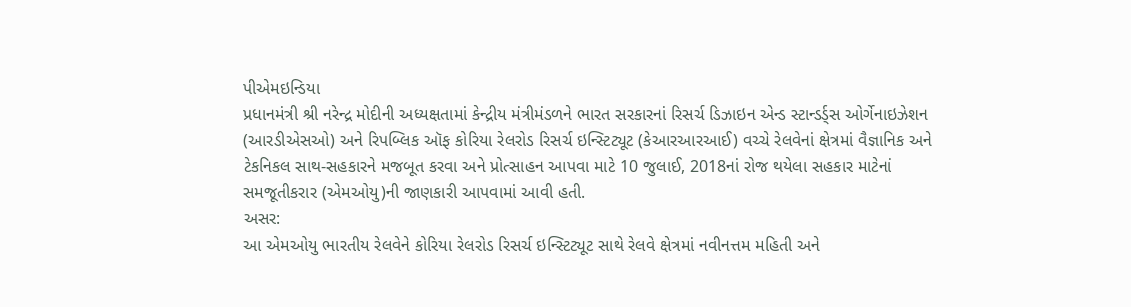પીએમઇન્ડિયા
પ્રધાનમંત્રી શ્રી નરેન્દ્ર મોદીની અધ્યક્ષતામાં કેન્દ્રીય મંત્રીમંડળને ભારત સરકારનાં રિસર્ચ ડિઝાઇન એન્ડ સ્ટાન્ડર્ડ્સ ઓર્ગેનાઇઝેશન (આરડીએસઓ) અને રિપબ્લિક ઑફ કોરિયા રેલરોડ રિસર્ચ ઇન્સ્ટિટ્યૂટ (કેઆરઆરઆઈ) વચ્ચે રેલવેનાં ક્ષેત્રમાં વૈજ્ઞાનિક અને ટેકનિકલ સાથ-સહકારને મજબૂત કરવા અને પ્રોત્સાહન આપવા માટે 10 જુલાઈ, 2018નાં રોજ થયેલા સહકાર માટેનાં સમજૂતીકરાર (એમઓયુ)ની જાણકારી આપવામાં આવી હતી.
અસર:
આ એમઓયુ ભારતીય રેલવેને કોરિયા રેલરોડ રિસર્ચ ઇન્સ્ટિટ્યૂટ સાથે રેલવે ક્ષેત્રમાં નવીનત્તમ મહિતી અને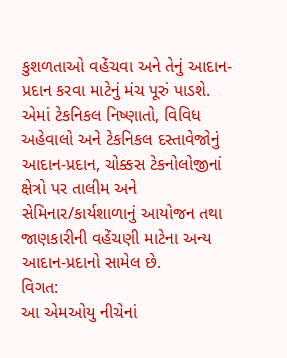કુશળતાઓ વહેંચવા અને તેનું આદાન-પ્રદાન કરવા માટેનું મંચ પૂરું પાડશે. એમાં ટેકનિકલ નિષ્ણાતો, વિવિધ અહેવાલો અને ટેકનિકલ દસ્તાવેજોનું આદાન-પ્રદાન, ચોક્કસ ટેકનોલોજીનાં ક્ષેત્રો પર તાલીમ અને સેમિનાર/કાર્યશાળાનું આયોજન તથા જાણકારીની વહેંચણી માટેના અન્ય આદાન-પ્રદાનો સામેલ છે.
વિગત:
આ એમઓયુ નીચેનાં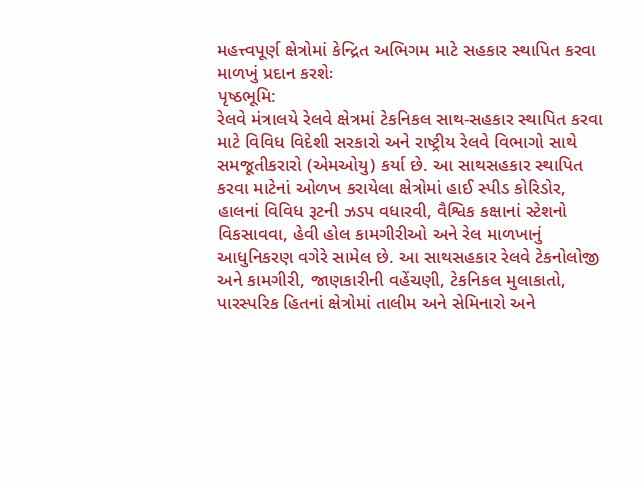મહત્ત્વપૂર્ણ ક્ષેત્રોમાં કેન્દ્રિત અભિગમ માટે સહકાર સ્થાપિત કરવા માળખું પ્રદાન કરશેઃ
પૃષ્ઠભૂમિ:
રેલવે મંત્રાલયે રેલવે ક્ષેત્રમાં ટેકનિકલ સાથ-સહકાર સ્થાપિત કરવા માટે વિવિધ વિદેશી સરકારો અને રાષ્ટ્રીય રેલવે વિભાગો સાથે સમજૂતીકરારો (એમઓયુ) કર્યા છે. આ સાથસહકાર સ્થાપિત કરવા માટેનાં ઓળખ કરાયેલા ક્ષેત્રોમાં હાઈ સ્પીડ કોરિડોર, હાલનાં વિવિધ રૂટની ઝડપ વધારવી, વૈશ્વિક કક્ષાનાં સ્ટેશનો વિકસાવવા, હેવી હોલ કામગીરીઓ અને રેલ માળખાનું આધુનિકરણ વગેરે સામેલ છે. આ સાથસહકાર રેલવે ટેકનોલોજી અને કામગીરી, જાણકારીની વહેંચણી, ટેકનિકલ મુલાકાતો, પારસ્પરિક હિતનાં ક્ષેત્રોમાં તાલીમ અને સેમિનારો અને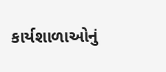કાર્યશાળાઓનું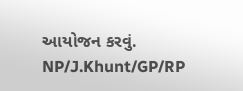આયોજન કરવું.
NP/J.Khunt/GP/RP